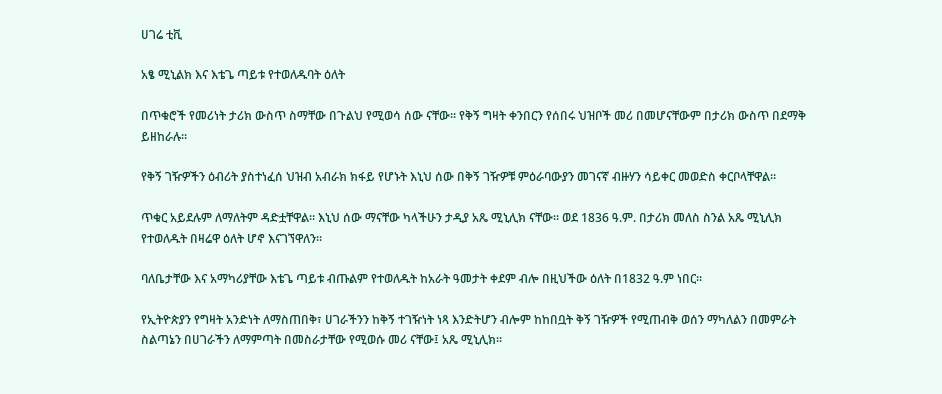ሀገሬ ቲቪ

አፄ ሚኒልክ እና እቴጌ ጣይቱ የተወለዱባት ዕለት

በጥቁሮች የመሪነት ታሪክ ውስጥ ስማቸው በጉልህ የሚወሳ ሰው ናቸው። የቅኝ ግዛት ቀንበርን የሰበሩ ህዝቦች መሪ በመሆናቸውም በታሪክ ውስጥ በደማቅ ይዘከራሉ።

የቅኝ ገዥዎችን ዕብሪት ያስተነፈሰ ህዝብ አብራክ ክፋይ የሆኑት እኒህ ሰው በቅኝ ገዥዎቹ ምዕራባውያን መገናኛ ብዙሃን ሳይቀር መወድስ ቀርቦላቸዋል።

ጥቁር አይደሉም ለማለትም ዳድቷቸዋል። እኒህ ሰው ማናቸው ካላችሁን ታዲያ አጼ ሚኒሊክ ናቸው። ወደ 1836 ዓ.ም. በታሪክ መለስ ስንል አጼ ሚኒሊክ የተወለዱት በዛሬዋ ዕለት ሆኖ እናገኘዋለን።

ባለቤታቸው እና አማካሪያቸው እቴጌ ጣይቱ ብጡልም የተወለዱት ከአራት ዓመታት ቀደም ብሎ በዚህችው ዕለት በ1832 ዓ.ም ነበር።

የኢትዮጵያን የግዛት አንድነት ለማስጠበቅ፣ ሀገራችንን ከቅኝ ተገዥነት ነጻ እንድትሆን ብሎም ከከበቧት ቅኝ ገዥዎች የሚጠብቅ ወሰን ማካለልን በመምራት ስልጣኔን በሀገራችን ለማምጣት በመስራታቸው የሚወሱ መሪ ናቸው፤ አጼ ሚኒሊክ።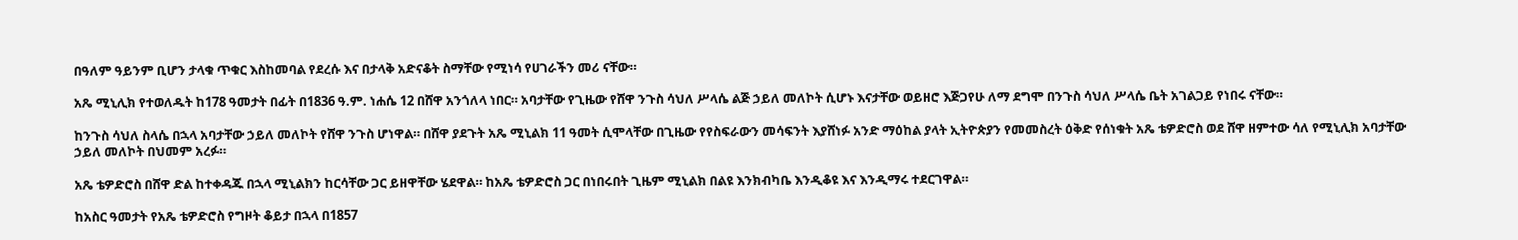በዓለም ዓይንም ቢሆን ታላቁ ጥቁር እስከመባል የደረሱ እና በታላቅ አድናቆት ስማቸው የሚነሳ የሀገራችን መሪ ናቸው።

አጼ ሚኒሊክ የተወለዱት ከ178 ዓመታት በፊት በ1836 ዓ.ም. ነሐሴ 12 በሸዋ አንጎለላ ነበር። አባታቸው የጊዜው የሸዋ ንጉስ ሳህለ ሥላሴ ልጅ ኃይለ መለኮት ሲሆኑ እናታቸው ወይዘሮ እጅጋየሁ ለማ ደግሞ በንጉስ ሳህለ ሥላሴ ቤት አገልጋይ የነበሩ ናቸው።

ከንጉስ ሳህለ ስላሴ በኋላ አባታቸው ኃይለ መለኮት የሸዋ ንጉስ ሆነዋል። በሸዋ ያደጉት አጼ ሚኒልክ 11 ዓመት ሲሞላቸው በጊዜው የየስፍራውን መሳፍንት እያሸነፉ አንድ ማዕከል ያላት ኢትዮጵያን የመመስረት ዕቅድ የሰነቁት አጼ ቴዎድሮስ ወደ ሸዋ ዘምተው ሳለ የሚኒሊክ አባታቸው ኃይለ መለኮት በህመም አረፉ።

አጼ ቴዎድሮስ በሸዋ ድል ከተቀዳጁ በኋላ ሚኒልክን ከርሳቸው ጋር ይዘዋቸው ሄደዋል። ከአጼ ቴዎድሮስ ጋር በነበሩበት ጊዜም ሚኒልክ በልዩ እንክብካቤ እንዲቆዩ እና እንዲማሩ ተደርገዋል።

ከአስር ዓመታት የአጼ ቴዎድሮስ የግዞት ቆይታ በኋላ በ1857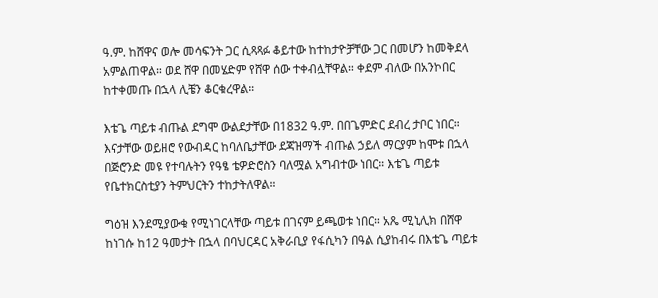ዓ.ም. ከሸዋና ወሎ መሳፍንት ጋር ሲጻጻፉ ቆይተው ከተከታዮቻቸው ጋር በመሆን ከመቅደላ አምልጠዋል። ወደ ሸዋ በመሄድም የሸዋ ሰው ተቀብሏቸዋል። ቀደም ብለው በአንኮበር ከተቀመጡ በኋላ ሊቼን ቆርቁረዋል።

እቴጌ ጣይቱ ብጡል ደግሞ ውልደታቸው በ1832 ዓ.ም. በበጌምድር ደብረ ታቦር ነበር። እናታቸው ወይዘሮ የውብዳር ከባለቤታቸው ደጃዝማች ብጡል ኃይለ ማርያም ከሞቱ በኋላ በጅሮንድ መዩ የተባሉትን የዓፄ ቴዎድሮስን ባለሟል አግብተው ነበር። እቴጌ ጣይቱ የቤተክርስቲያን ትምህርትን ተከታትለዋል።

ግዕዝ እንደሚያውቁ የሚነገርላቸው ጣይቱ በገናም ይጫወቱ ነበር። አጼ ሚኒሊክ በሸዋ ከነገሱ ከ12 ዓመታት በኋላ በባህርዳር አቅራቢያ የፋሲካን በዓል ሲያከብሩ በእቴጌ ጣይቱ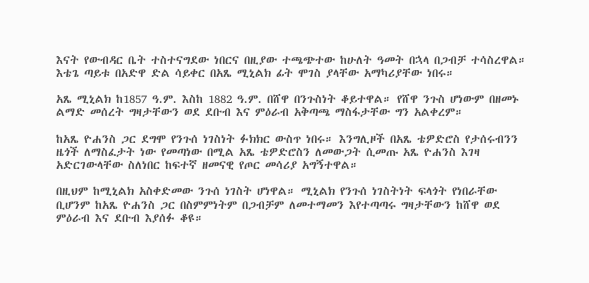እናት የውብዳር ቤት ተስተናግደው ነበርና በዚያው ተጫጭተው ከሁለት ዓመት በኋላ በጋብቻ ተሳስረዋል። እቴጌ ጣይቱ በአድዋ ድል ሳይቀር በአጼ ሚኒልክ ፊት ሞገስ ያላቸው አማካሪያቸው ነበሩ።

አጼ ሚኒልክ ከ1857 ዓ.ም. እስከ 1882 ዓ.ም. በሸዋ በንጉስነት ቆይተዋል። የሸዋ ንጉስ ሆነውም በዘመኑ ልማድ መሰረት ግዛታቸውን ወደ ደቡብ እና ምዕራብ አቅጣጫ ማስፋታቸው ግን አልቀረም።

ከአጼ ዮሐንስ ጋር ደግሞ የንጉሰ ነገስነት ፉክክር ውስጥ ነበሩ። እንግሊዞች በአጼ ቴዎድሮስ የታሰሩብንን ዜጎች ለማስፈታት ነው የመጣነው በሚል አጼ ቴዎድሮስን ለመውጋት ሲመጡ አጼ ዮሐንስ እገዛ አድርገውላቸው ስለነበር ከፍተኛ ዘመናዊ የጦር መሳሪያ አግኝተዋል።

በዚህም ከሚኒልክ አስቀድመው ንጉሰ ነገስት ሆነዋል። ሚኒልክ የንጉሰ ነገስትነት ፍላጎት የነበራቸው ቢሆንም ከአጼ ዮሐንስ ጋር በስምምነትም በጋብቻም ለመተማመን እየተጣጣሩ ግዛታቸውን ከሸዋ ወደ ምዕራብ እና ደቡብ እያሰፉ ቆዩ።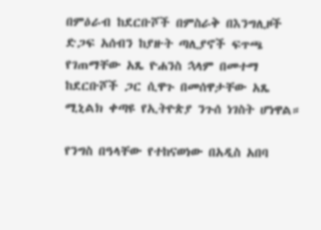በምዕራብ ከደርቡሾች በምስራቅ በእንግሊዞች ድጋፍ አሰብን ከያዙት ጣሊያኖች ፍጥጫ የገጠማቸው አጼ ዮሐንስ ኋላም በመተማ ከደርቡሾች ጋር ሲዋጉ በመሰዋታቸው አጼ ሚኒልክ ቀጣዩ የኢትዮጵያ ንጉሰ ነገስት ሆነዋል።

የንግስ በዓላቸው የተከናወነው በአዲስ አበባ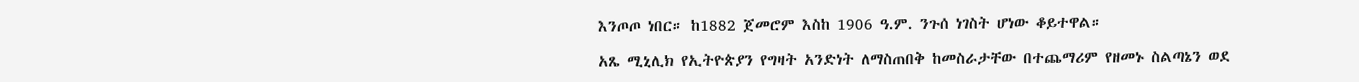እንጦጦ ነበር። ከ1882 ጀመሮም እስከ 1906 ዓ.ም. ንጉሰ ነገስት ሆነው ቆይተዋል።

አጼ ሚኒሊክ የኢትዮጵያን የግዛት አንድነት ለማስጠበቅ ከመስራታቸው በተጨማሪም የዘመኑ ስልጣኔን ወደ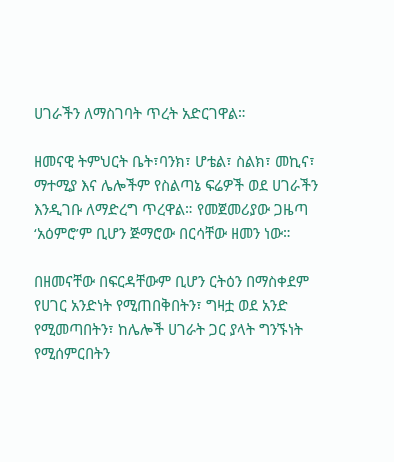ሀገራችን ለማስገባት ጥረት አድርገዋል።

ዘመናዊ ትምህርት ቤት፣ባንክ፣ ሆቴል፣ ስልክ፣ መኪና፣ ማተሚያ እና ሌሎችም የስልጣኔ ፍሬዎች ወደ ሀገራችን እንዲገቡ ለማድረግ ጥረዋል። የመጀመሪያው ጋዜጣ ‘አዕምሮ’ም ቢሆን ጅማሮው በርሳቸው ዘመን ነው።

በዘመናቸው በፍርዳቸውም ቢሆን ርትዕን በማስቀደም የሀገር አንድነት የሚጠበቅበትን፣ ግዛቷ ወደ አንድ የሚመጣበትን፣ ከሌሎች ሀገራት ጋር ያላት ግንኙነት የሚሰምርበትን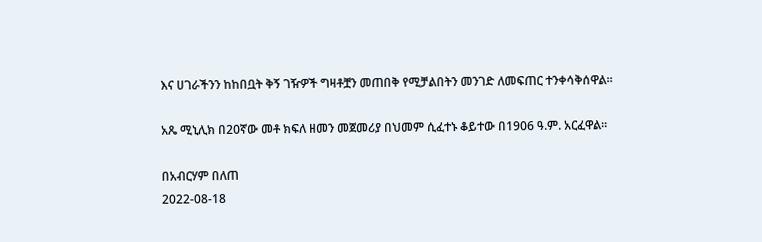እና ሀገራችንን ከከበቧት ቅኝ ገዥዎች ግዛቶቿን መጠበቅ የሚቻልበትን መንገድ ለመፍጠር ተንቀሳቅሰዋል።

አጼ ሚኒሊክ በ20ኛው መቶ ክፍለ ዘመን መጀመሪያ በህመም ሲፈተኑ ቆይተው በ1906 ዓ.ም. አርፈዋል።

በአብርሃም በለጠ
2022-08-18